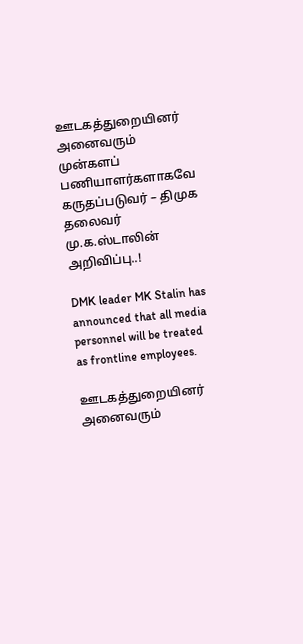ஊடகத்துறையினர் அனைவரும் முன்களப் பணியாளர்களாகவே கருதப்படுவர் – திமுக தலைவர் மு.க.ஸ்டாலின் அறிவிப்பு..!

DMK leader MK Stalin has announced that all media personnel will be treated as frontline employees.

ஊடகத்துறையினர் அனைவரும்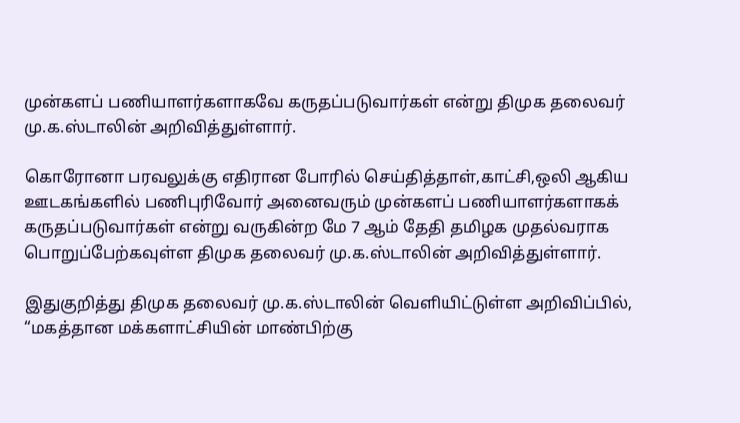முன்களப் பணியாளர்களாகவே கருதப்படுவார்கள் என்று திமுக தலைவர் மு.க.ஸ்டாலின் அறிவித்துள்ளார்.

கொரோனா பரவலுக்கு எதிரான போரில் செய்தித்தாள்,காட்சி,ஒலி ஆகிய ஊடகங்களில் பணிபுரிவோர் அனைவரும் முன்களப் பணியாளர்களாகக் கருதப்படுவார்கள் என்று வருகின்ற மே 7 ஆம் தேதி தமிழக முதல்வராக பொறுப்பேற்கவுள்ள திமுக தலைவர் மு.க.ஸ்டாலின் அறிவித்துள்ளார்.

இதுகுறித்து திமுக தலைவர் மு.க.ஸ்டாலின் வெளியிட்டுள்ள அறிவிப்பில், “மகத்தான மக்களாட்சியின் மாண்பிற்கு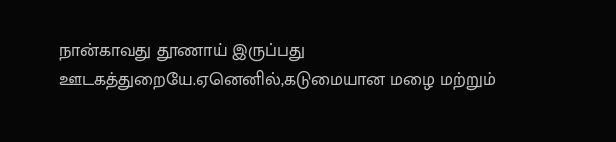நான்காவது தூணாய் இருப்பது ஊடகத்துறையே.ஏனெனில்,கடுமையான மழை மற்றும்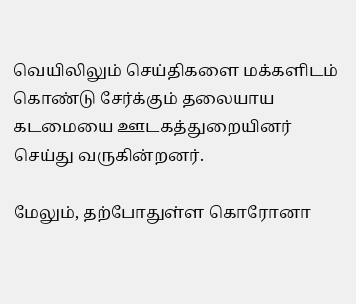வெயிலிலும் செய்திகளை மக்களிடம் கொண்டு சேர்க்கும் தலையாய கடமையை ஊடகத்துறையினர் செய்து வருகின்றனர்.

மேலும், தற்போதுள்ள கொரோனா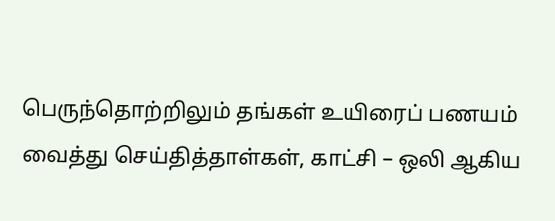பெருந்தொற்றிலும் தங்கள் உயிரைப் பணயம் வைத்து செய்தித்தாள்கள், காட்சி – ஒலி ஆகிய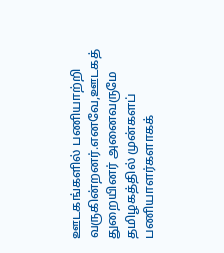ஊடகங்களில் பணியாற்றி வருகின்றனர்.எனவே,ஊடகத் துறையினர் அனைவருமே தமிழகத்தில் முன்களப் பணியாளர்களாகக்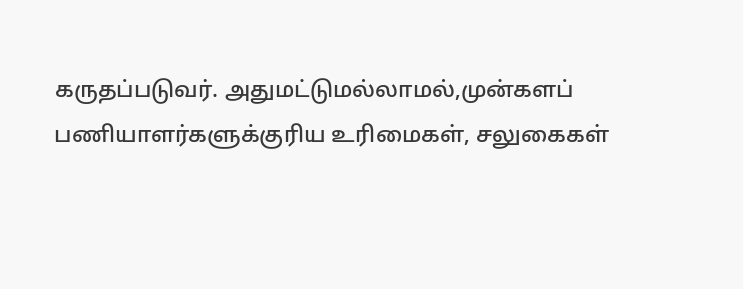கருதப்படுவர். அதுமட்டுமல்லாமல்,முன்களப் பணியாளர்களுக்குரிய உரிமைகள், சலுகைகள்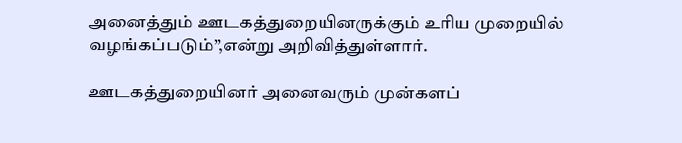அனைத்தும் ஊடகத்துறையினருக்கும் உரிய முறையில் வழங்கப்படும்”,என்று அறிவித்துள்ளார்.

ஊடகத்துறையினர் அனைவரும் முன்களப்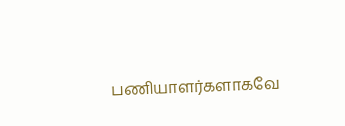பணியாளர்களாகவே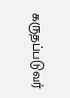கருதப்படுவர்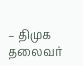– திமுக தலைவர்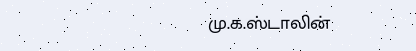மு.க.ஸ்டாலின்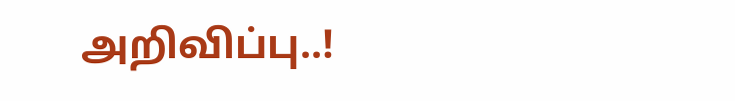அறிவிப்பு..!